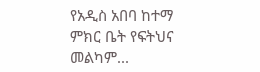የአዲስ አበባ ከተማ ምክር ቤት የፍትህና መልካም...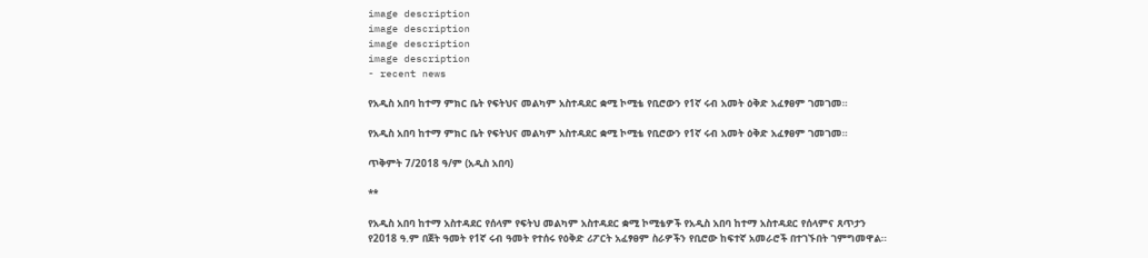image description
image description
image description
image description
- recent news

የአዲስ አበባ ከተማ ምክር ቤት የፍትህና መልካም አስተዳደር ቋሚ ኮሚቴ የቢሮውን የ1ኛ ሩብ አመት ዕቅድ አፈፃፀም ገመገመ።

የአዲስ አበባ ከተማ ምክር ቤት የፍትህና መልካም አስተዳደር ቋሚ ኮሚቴ የቢሮውን የ1ኛ ሩብ አመት ዕቅድ አፈፃፀም ገመገመ።

ጥቅምት 7/2018 ዓ/ም (አዲስ አበባ)

**

የአዲስ አበባ ከተማ አስተዳደር የሰላም የፍትህ መልካም አስተዳደር ቋሚ ኮሚቴዎች የአዲስ አበባ ከተማ አስተዳደር የሰላምና ጸጥታን የ2018 ዓ.ም በጀት ዓመት የ1ኛ ሩብ ዓመት የተሰሩ የዕቅድ ሪፖርት አፈፃፀም ስራዎችን የቢሮው ከፍተኛ አመራሮች በተገኙበት ገምግመዋል፡፡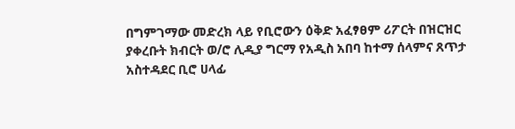በግምገማው መድረክ ላይ የቢሮውን ዕቅድ አፈፃፀም ሪፖርት በዝርዝር ያቀረቡት ክብርት ወ/ሮ ሊዲያ ግርማ የአዲስ አበባ ከተማ ሰላምና ጸጥታ አስተዳደር ቢሮ ሀላፊ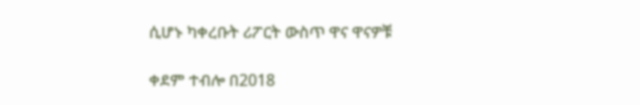ሲሆኑ ካቀረቡት ሪፖርት ውስጥ ዋና ዋናዎቹ

ቀደም ተብሎ በ2018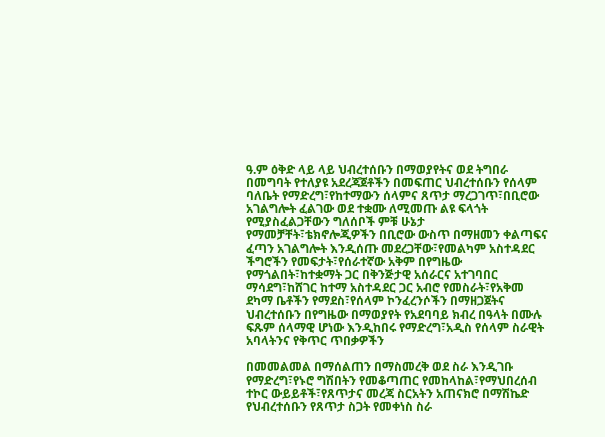ዓ.ም ዕቅድ ላይ ላይ ህብረተሰቡን በማወያየትና ወደ ትግበራ በመግባት የተለያዩ አደረጃጀቶችን በመፍጠር ህብረተሰቡን የሰላም ባለቤት የማድረግ፣የከተማውን ሰላምና ጸጥታ ማረጋገጥ፣በቢሮው አገልግሎት ፈልገው ወደ ተቋሙ ለሚመጡ ልዩ ፍላጎት የሚያስፈልጋቸውን ግለሰቦች ምቹ ሁኔታ የማመቻቸት፣ቴክኖሎጂዎችን በቢሮው ውስጥ በማዘመን ቀልጣፍና ፈጣን አገልግሎት እንዲሰጡ መደረጋቸው፣የመልካም አስተዳደር ችግሮችን የመፍታት፣የሰራተኛው አቅም በየግዜው የማጎልበት፣ከተቋማት ጋር በቅንጅታዊ አሰራርና አተገባበር ማሳደግ፣ከሸገር ከተማ አስተዳደር ጋር አብሮ የመስራት፣የአቅመ ደካማ ቤቶችን የማደስ፣የሰላም ኮንፈረንሶችን በማዘጋጀትና ህብረተሰቡን በየግዜው በማወያየት የአደባባይ ክብረ በዓላት በሙሉ ፍጹም ሰላማዊ ሆነው እንዲከበሩ የማድረግ፣አዲስ የሰላም ስራዊት አባላትንና የቅጥር ጥበቃዎችን

በመመልመል በማሰልጠን በማስመረቅ ወደ ስራ እንዲገቡ የማድረግ፣የኑሮ ግሽበትን የመቆጣጠር የመከላከል፣የማህበረሰብ ተኮር ውይይቶች፣የጸጥታና መረጃ ስርአትን አጠናክሮ በማሽኬድ የህብረተሰቡን የጸጥታ ስጋት የመቀነስ ስራ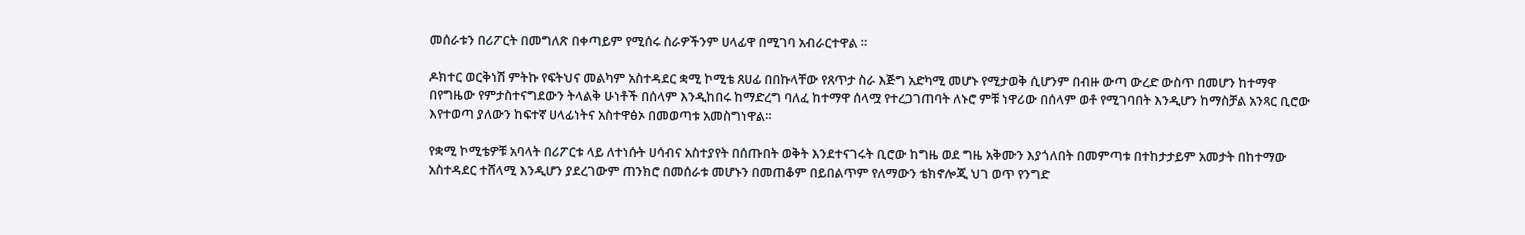መሰራቱን በሪፖርት በመግለጽ በቀጣይም የሚሰሩ ስራዎችንም ሀላፊዋ በሚገባ አብራርተዋል ።

ዶክተር ወርቅነሽ ምትኩ የፍትህና መልካም አስተዳደር ቋሚ ኮሚቴ ጸሀፊ በበኩላቸው የጸጥታ ስራ እጅግ አድካሚ መሆኑ የሚታወቅ ሲሆንም በብዙ ውጣ ውረድ ውስጥ በመሆን ከተማዋ በየግዜው የምታስተናግደውን ትላልቅ ሁነቶች በሰላም እንዲከበሩ ከማድረግ ባለፈ ከተማዋ ሰላሟ የተረጋገጠባት ለኑሮ ምቹ ነዋሪው በሰላም ወቶ የሚገባበት እንዲሆን ከማስቻል አንጻር ቢሮው እየተወጣ ያለውን ከፍተኛ ሀላፊነትና አስተዋፅኦ በመወጣቱ አመስግነዋል።

የቋሚ ኮሚቴዎቹ አባላት በሪፖርቱ ላይ ለተነሱት ሀሳብና አስተያየት በሰጡበት ወቅት እንደተናገሩት ቢሮው ከግዜ ወደ ግዜ አቅሙን እያጎለበት በመምጣቱ በተከታታይም አመታት በከተማው አስተዳደር ተሸላሚ እንዲሆን ያደረገውም ጠንክሮ በመሰራቱ መሆኑን በመጠቆም በይበልጥም የለማውን ቴክኖሎጂ ህገ ወጥ የንግድ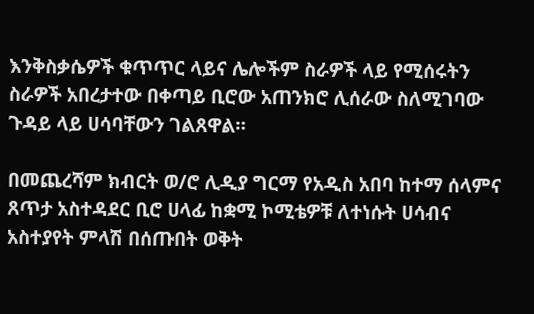እንቅስቃሴዎች ቁጥጥር ላይና ሌሎችም ስራዎች ላይ የሚሰሩትን ስራዎች አበረታተው በቀጣይ ቢሮው አጠንክሮ ሊሰራው ስለሚገባው ጉዳይ ላይ ሀሳባቸውን ገልጸዋል።

በመጨረሻም ክብርት ወ/ሮ ሊዲያ ግርማ የአዲስ አበባ ከተማ ሰላምና ጸጥታ አስተዳደር ቢሮ ሀላፊ ከቋሚ ኮሚቴዎቹ ለተነሱት ሀሳብና አስተያየት ምላሽ በሰጡበት ወቅት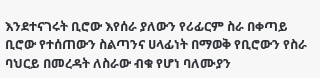እንደተናገሩት ቢሮው እየሰራ ያለውን የሪፊርም ስራ በቀጣይ ቢሮው የተሰጠውን ስልጣንና ሀላፊነት በማወቅ የቢሮውን የስራ ባህርይ በመረዳት ለስራው ብቁ የሆነ ባለሙያን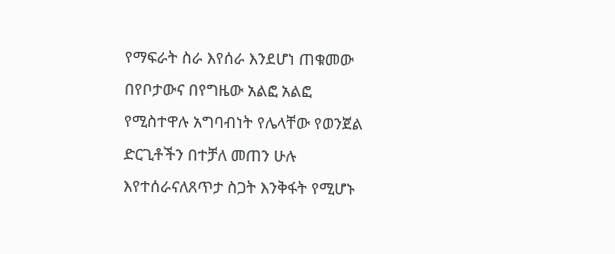የማፍራት ስራ እየሰራ እንደሆነ ጠቁመው በየቦታውና በየግዜው አልፎ አልፎ የሚስተዋሉ አግባብነት የሌላቸው የወንጀል ድርጊቶችን በተቻለ መጠን ሁሉ እየተሰራናለጸጥታ ስጋት እንቅፋት የሚሆኑ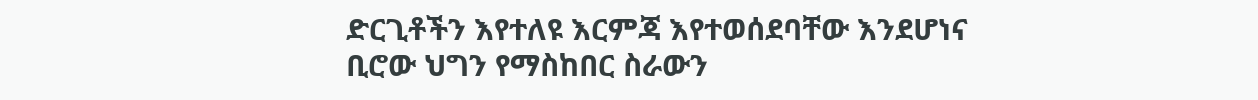ድርጊቶችን እየተለዩ እርምጃ እየተወሰደባቸው እንደሆነና ቢሮው ህግን የማስከበር ስራውን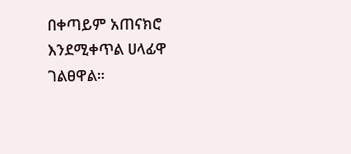በቀጣይም አጠናክሮ እንደሚቀጥል ሀላፊዋ ገልፀዋል።